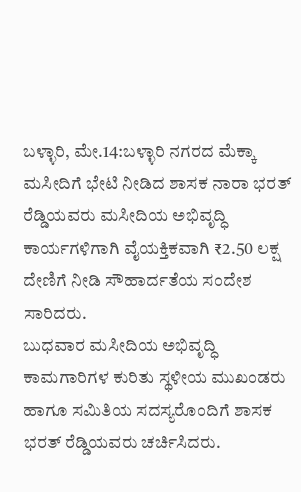ಬಳ್ಳಾರಿ, ಮೇ.14:ಬಳ್ಳಾರಿ ನಗರದ ಮೆಕ್ಕಾ ಮಸೀದಿಗೆ ಭೇಟಿ ನೀಡಿದ ಶಾಸಕ ನಾರಾ ಭರತ್ ರೆಡ್ಡಿಯವರು ಮಸೀದಿಯ ಅಭಿವೃದ್ಧಿ ಕಾರ್ಯಗಳಿಗಾಗಿ ವೈಯಕ್ತಿಕವಾಗಿ ₹2.50 ಲಕ್ಷ ದೇಣಿಗೆ ನೀಡಿ ಸೌಹಾರ್ದತೆಯ ಸಂದೇಶ ಸಾರಿದರು.
ಬುಧವಾರ ಮಸೀದಿಯ ಅಭಿವೃದ್ಧಿ ಕಾಮಗಾರಿಗಳ ಕುರಿತು ಸ್ಥಳೀಯ ಮುಖಂಡರು ಹಾಗೂ ಸಮಿತಿಯ ಸದಸ್ಯರೊಂದಿಗೆ ಶಾಸಕ ಭರತ್ ರೆಡ್ಡಿಯವರು ಚರ್ಚಿಸಿದರು.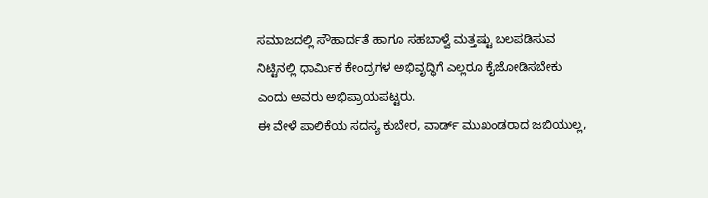ಸಮಾಜದಲ್ಲಿ ಸೌಹಾರ್ದತೆ ಹಾಗೂ ಸಹಬಾಳ್ವೆ ಮತ್ತಷ್ಟು ಬಲಪಡಿಸುವ ನಿಟ್ಟಿನಲ್ಲಿ ಧಾರ್ಮಿಕ ಕೇಂದ್ರಗಳ ಅಭಿವೃದ್ಧಿಗೆ ಎಲ್ಲರೂ ಕೈಜೋಡಿಸಬೇಕು ಎಂದು ಅವರು ಅಭಿಪ್ರಾಯಪಟ್ಟರು.
ಈ ವೇಳೆ ಪಾಲಿಕೆಯ ಸದಸ್ಯ ಕುಬೇರ, ವಾರ್ಡ್ ಮುಖಂಡರಾದ ಜಬಿಯುಲ್ಲ,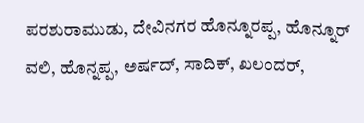ಪರಶುರಾಮುಡು, ದೇವಿನಗರ ಹೊನ್ನೂರಪ್ಪ, ಹೊನ್ನೂರ್ ವಲಿ, ಹೊನ್ನಪ್ಪ, ಅರ್ಷದ್, ಸಾದಿಕ್, ಖಲಂದರ್,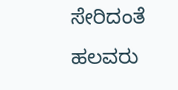ಸೇರಿದಂತೆ ಹಲವರು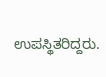ಉಪಸ್ಥಿತರಿದ್ದರು.